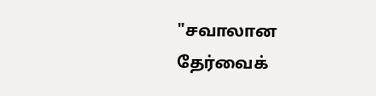"சவாலான தேர்வைக்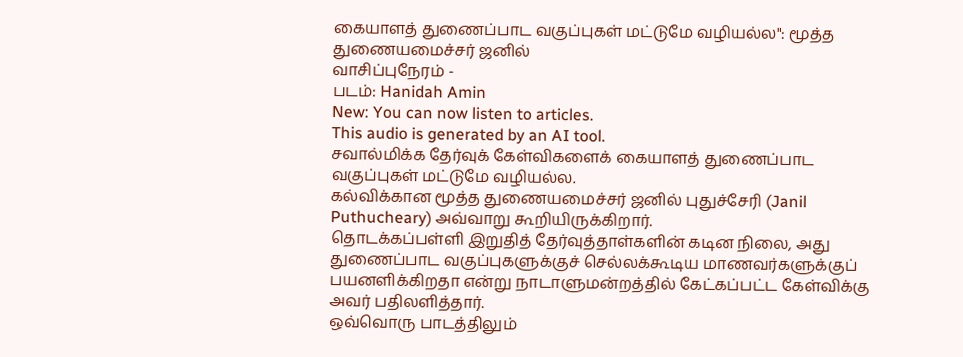கையாளத் துணைப்பாட வகுப்புகள் மட்டுமே வழியல்ல": மூத்த துணையமைச்சர் ஜனில்
வாசிப்புநேரம் -
படம்: Hanidah Amin
New: You can now listen to articles.
This audio is generated by an AI tool.
சவால்மிக்க தேர்வுக் கேள்விகளைக் கையாளத் துணைப்பாட வகுப்புகள் மட்டுமே வழியல்ல.
கல்விக்கான மூத்த துணையமைச்சர் ஜனில் புதுச்சேரி (Janil Puthucheary) அவ்வாறு கூறியிருக்கிறார்.
தொடக்கப்பள்ளி இறுதித் தேர்வுத்தாள்களின் கடின நிலை, அது துணைப்பாட வகுப்புகளுக்குச் செல்லக்கூடிய மாணவர்களுக்குப் பயனளிக்கிறதா என்று நாடாளுமன்றத்தில் கேட்கப்பட்ட கேள்விக்கு அவர் பதிலளித்தார்.
ஒவ்வொரு பாடத்திலும்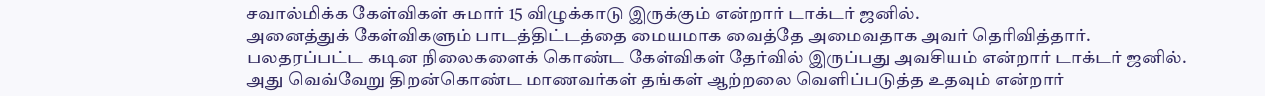சவால்மிக்க கேள்விகள் சுமார் 15 விழுக்காடு இருக்கும் என்றார் டாக்டர் ஜனில்.
அனைத்துக் கேள்விகளும் பாடத்திட்டத்தை மையமாக வைத்தே அமைவதாக அவர் தெரிவித்தார்.
பலதரப்பட்ட கடின நிலைகளைக் கொண்ட கேள்விகள் தேர்வில் இருப்பது அவசியம் என்றார் டாக்டர் ஜனில்.
அது வெவ்வேறு திறன்கொண்ட மாணவர்கள் தங்கள் ஆற்றலை வெளிப்படுத்த உதவும் என்றார்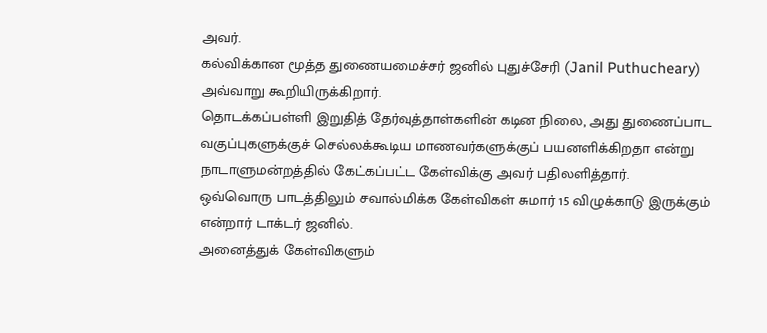அவர்.
கல்விக்கான மூத்த துணையமைச்சர் ஜனில் புதுச்சேரி (Janil Puthucheary) அவ்வாறு கூறியிருக்கிறார்.
தொடக்கப்பள்ளி இறுதித் தேர்வுத்தாள்களின் கடின நிலை, அது துணைப்பாட வகுப்புகளுக்குச் செல்லக்கூடிய மாணவர்களுக்குப் பயனளிக்கிறதா என்று நாடாளுமன்றத்தில் கேட்கப்பட்ட கேள்விக்கு அவர் பதிலளித்தார்.
ஒவ்வொரு பாடத்திலும் சவால்மிக்க கேள்விகள் சுமார் 15 விழுக்காடு இருக்கும் என்றார் டாக்டர் ஜனில்.
அனைத்துக் கேள்விகளும்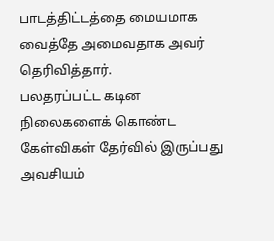பாடத்திட்டத்தை மையமாக வைத்தே அமைவதாக அவர் தெரிவித்தார்.
பலதரப்பட்ட கடின நிலைகளைக் கொண்ட கேள்விகள் தேர்வில் இருப்பது அவசியம்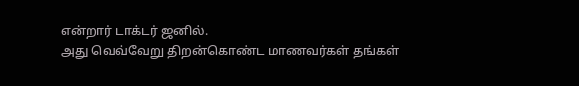என்றார் டாக்டர் ஜனில்.
அது வெவ்வேறு திறன்கொண்ட மாணவர்கள் தங்கள்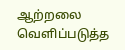ஆற்றலை வெளிப்படுத்த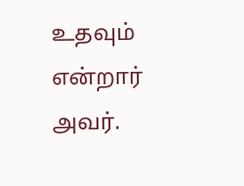உதவும் என்றார் அவர்.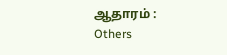ஆதாரம் : Others